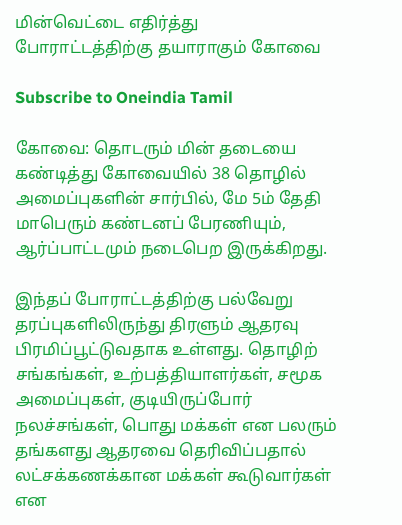மின்வெட்டை எதிர்த்து போராட்டத்திற்கு தயாராகும் கோவை

Subscribe to Oneindia Tamil

கோவை: தொடரும் மின் தடையை கண்டித்து கோவையில் 38 தொழில் அமைப்புகளின் சார்பில், மே 5ம் தேதி மாபெரும் கண்டனப் பேரணியும், ஆர்ப்பாட்டமும் நடைபெற இருக்கிறது.

இந்தப் போராட்டத்திற்கு பல்வேறு தரப்புகளிலிருந்து திரளும் ஆதரவு பிரமிப்பூட்டுவதாக உள்ளது. தொழிற் சங்கங்கள், உற்பத்தியாளர்கள், சமூக அமைப்புகள், குடியிருப்போர் நலச்சங்கள், பொது மக்கள் என பலரும் தங்களது ஆதரவை தெரிவிப்பதால் லட்சக்கணக்கான மக்கள் கூடுவார்கள் என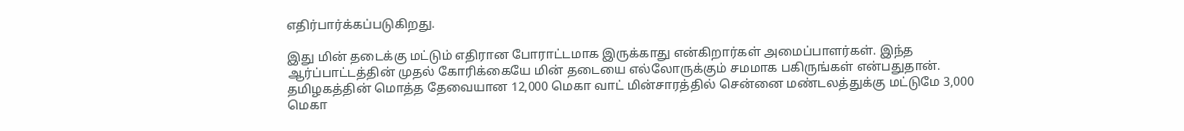எதிர்பார்க்கப்படுகிறது.

இது மின் தடைக்கு மட்டும் எதிரான போராட்டமாக இருக்காது என்கிறார்கள் அமைப்பாளர்கள். இந்த ஆர்ப்பாட்டத்தின் முதல் கோரிக்கையே மின் தடையை எல்லோருக்கும் சமமாக பகிருங்கள் என்பதுதான். தமிழகத்தின் மொத்த தேவையான 12,000 மெகா வாட் மின்சாரத்தில் சென்னை மண்டலத்துக்கு மட்டுமே 3,000 மெகா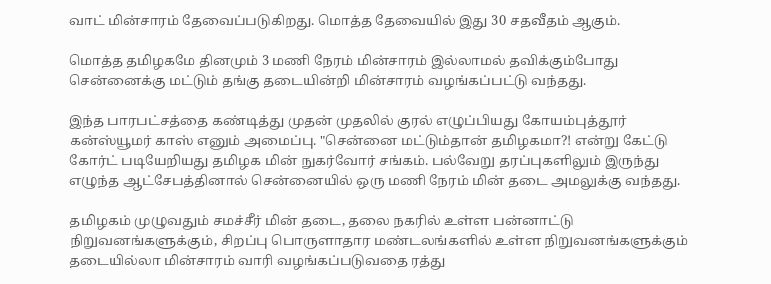வாட் மின்சாரம் தேவைப்படுகிறது. மொத்த தேவையில் இது 30 சதவீதம் ஆகும்.

மொத்த தமிழகமே தினமும் 3 மணி நேரம் மின்சாரம் இல்லாமல் தவிக்கும்போது சென்னைக்கு மட்டும் தங்கு தடையின்றி மின்சாரம் வழங்கப்பட்டு வந்தது.

இந்த பாரபட்சத்தை கண்டித்து முதன் முதலில் குரல் எழுப்பியது கோயம்புத்தூர் கன்ஸ்யூமர் காஸ் எனும் அமைப்பு. "சென்னை மட்டும்தான் தமிழகமா?! என்று கேட்டு கோர்ட் படியேறியது தமிழக மின் நுகர்வோர் சங்கம். பல்வேறு தரப்புகளிலும் இருந்து எழுந்த ஆட்சேபத்தினால் சென்னையில் ஒரு மணி நேரம் மின் தடை அமலுக்கு வந்தது.

தமிழகம் முழுவதும் சமச்சீர் மின் தடை, தலை நகரில் உள்ள பன்னாட்டு நிறுவனங்களுக்கும், சிறப்பு பொருளாதார மண்டலங்களில் உள்ள நிறுவனங்களுக்கும் தடையில்லா மின்சாரம் வாரி வழங்கப்படுவதை ரத்து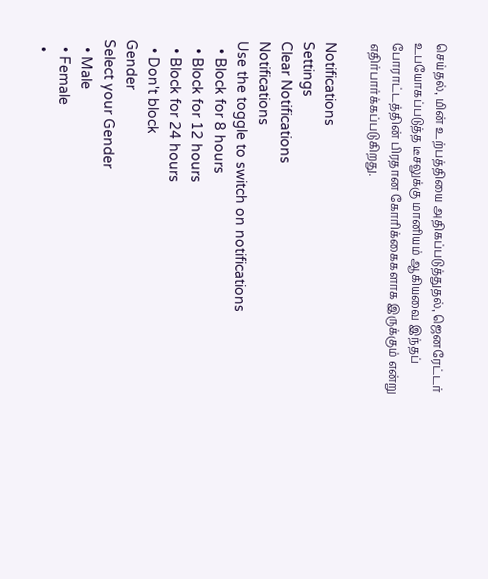செய்தல், மின் உற்பத்தியை அதிகப்படுத்துதல், ஜெனரேட்டர் உபயோகப்படுத்த டீசலுக்கு மானியம் ஆகியவை இந்தப் போராட்டத்தின் பிரதான கோரிக்கைகளாக இருக்கும் என்று எதிர்பார்க்கப்படுகிறது.

Notifications
Settings
Clear Notifications
Notifications
Use the toggle to switch on notifications
  • Block for 8 hours
  • Block for 12 hours
  • Block for 24 hours
  • Don't block
Gender
Select your Gender
  • Male
  • Female
  •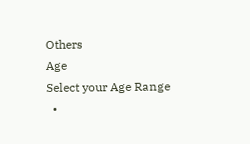Others
Age
Select your Age Range
  •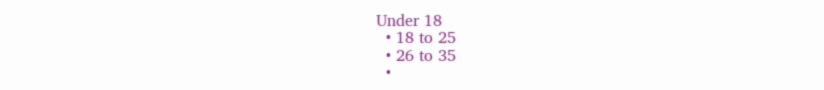Under 18
  • 18 to 25
  • 26 to 35
  •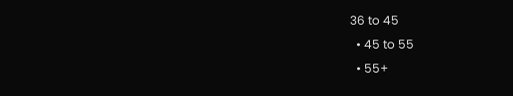36 to 45
  • 45 to 55
  • 55+